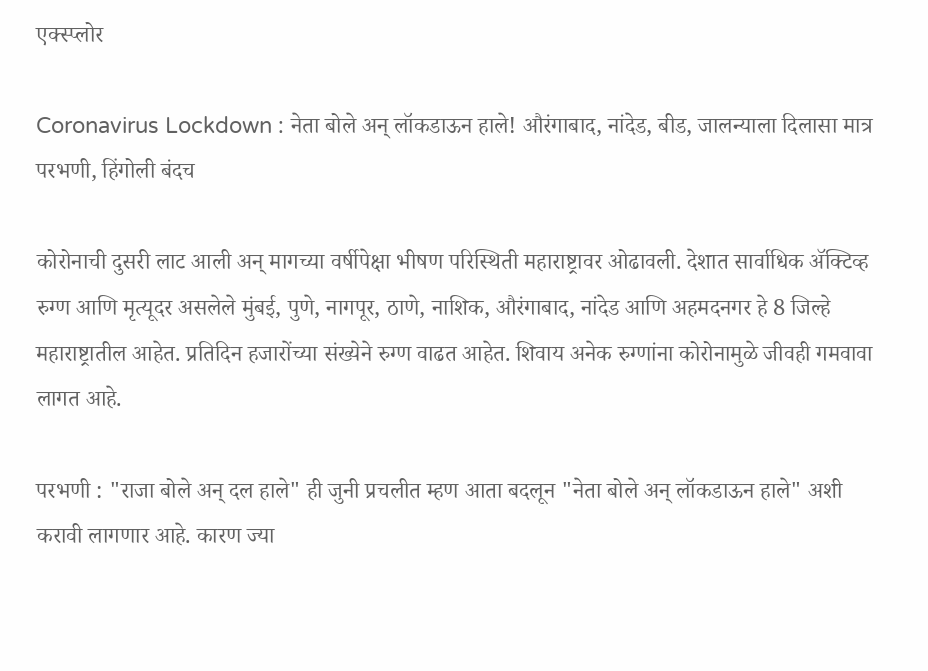एक्स्प्लोर

Coronavirus Lockdown : नेता बोले अन् लॉकडाऊन हाले! औरंगाबाद, नांदेड, बीड, जालन्याला दिलासा मात्र परभणी, हिंगोली बंदच

कोरोनाची दुसरी लाट आली अन् मागच्या वर्षीपेक्षा भीषण परिस्थिती महाराष्ट्रावर ओढावली. देशात सार्वाधिक ॲक्टिव्ह रुग्ण आणि मृत्यूदर असलेले मुंबई, पुणे, नागपूर, ठाणे, नाशिक, औरंगाबाद, नांदेड आणि अहमदनगर हे 8 जिल्हे महाराष्ट्रातील आहेत. प्रतिदिन हजारोंच्या संख्येने रुग्ण वाढत आहेत. शिवाय अनेक रुग्णांना कोरोनामुळे जीवही गमवावा लागत आहे.

परभणी : "राजा बोले अन् दल हाले" ही जुनी प्रचलीत म्हण आता बदलून "नेता बोले अन् लॉकडाऊन हाले" अशी करावी लागणार आहे. कारण ज्या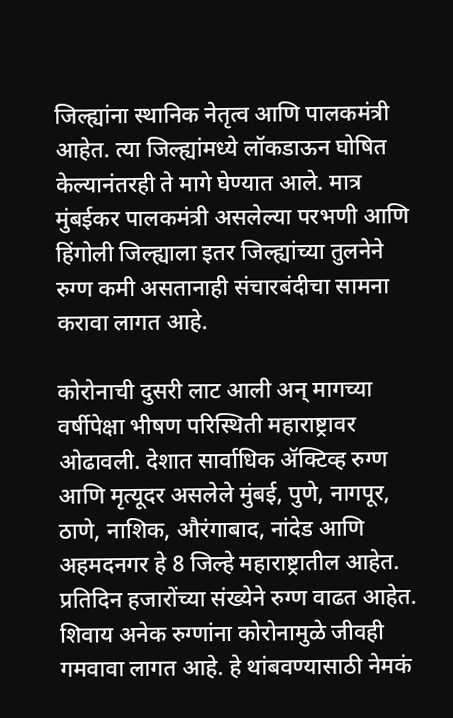जिल्ह्यांना स्थानिक नेतृत्व आणि पालकमंत्री आहेत. त्या जिल्ह्यांमध्ये लॉकडाऊन घोषित केल्यानंतरही ते मागे घेण्यात आले. मात्र मुंबईकर पालकमंत्री असलेल्या परभणी आणि हिंगोली जिल्ह्याला इतर जिल्ह्यांच्या तुलनेने रुग्ण कमी असतानाही संचारबंदीचा सामना करावा लागत आहे.

कोरोनाची दुसरी लाट आली अन् मागच्या वर्षीपेक्षा भीषण परिस्थिती महाराष्ट्रावर ओढावली. देशात सार्वाधिक ॲक्टिव्ह रुग्ण आणि मृत्यूदर असलेले मुंबई, पुणे, नागपूर, ठाणे, नाशिक, औरंगाबाद, नांदेड आणि अहमदनगर हे 8 जिल्हे महाराष्ट्रातील आहेत. प्रतिदिन हजारोंच्या संख्येने रुग्ण वाढत आहेत. शिवाय अनेक रुग्णांना कोरोनामुळे जीवही गमवावा लागत आहे. हे थांबवण्यासाठी नेमकं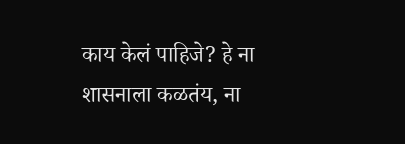काय केलं पाहिजे? हे ना शासनाला कळतंय, ना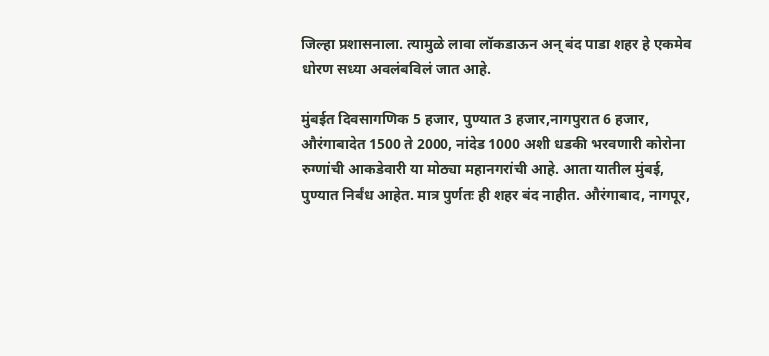जिल्हा प्रशासनाला. त्यामुळे लावा लॉकडाऊन अन् बंद पाडा शहर हे एकमेव धोरण सध्या अवलंबविलं जात आहे.

मुंबईत दिवसागणिक 5 हजार, पुण्यात 3 हजार,नागपुरात 6 हजार, औरंगाबादेत 1500 ते 2000, नांदेड 1000 अशी धडकी भरवणारी कोरोना रुग्णांची आकडेवारी या मोठ्या महानगरांची आहे. आता यातील मुंबई, पुण्यात निर्बंध आहेत. मात्र पुर्णतः ही शहर बंद नाहीत. औरंगाबाद, नागपूर,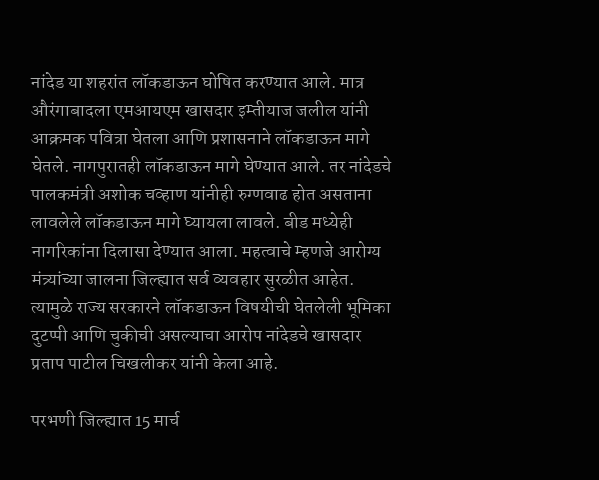नांदेड या शहरांत लॉकडाऊन घोषित करण्यात आले. मात्र औरंगाबादला एमआयएम खासदार इम्तीयाज जलील यांनी आक्रमक पवित्रा घेतला आणि प्रशासनाने लॉकडाऊन मागे घेतले. नागपुरातही लॉकडाऊन मागे घेण्यात आले. तर नांदेडचे पालकमंत्री अशोक चव्हाण यांनीही रुग्णवाढ होत असताना लावलेले लॉकडाऊन मागे घ्यायला लावले. बीड मध्येही नागरिकांना दिलासा देण्यात आला. महत्वाचे म्हणजे आरोग्य मंत्र्यांच्या जालना जिल्ह्यात सर्व व्यवहार सुरळीत आहेत. त्यामुळे राज्य सरकारने लॉकडाऊन विषयीची घेतलेली भूमिका दुटप्पी आणि चुकीची असल्याचा आरोप नांदेडचे खासदार प्रताप पाटील चिखलीकर यांनी केला आहे.

परभणी जिल्ह्यात 15 मार्च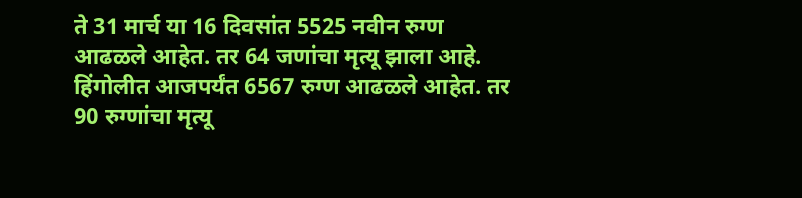ते 31 मार्च या 16 दिवसांत 5525 नवीन रुग्ण आढळले आहेत. तर 64 जणांचा मृत्यू झाला आहे. हिंगोलीत आजपर्यंत 6567 रुग्ण आढळले आहेत. तर 90 रुग्णांचा मृत्यू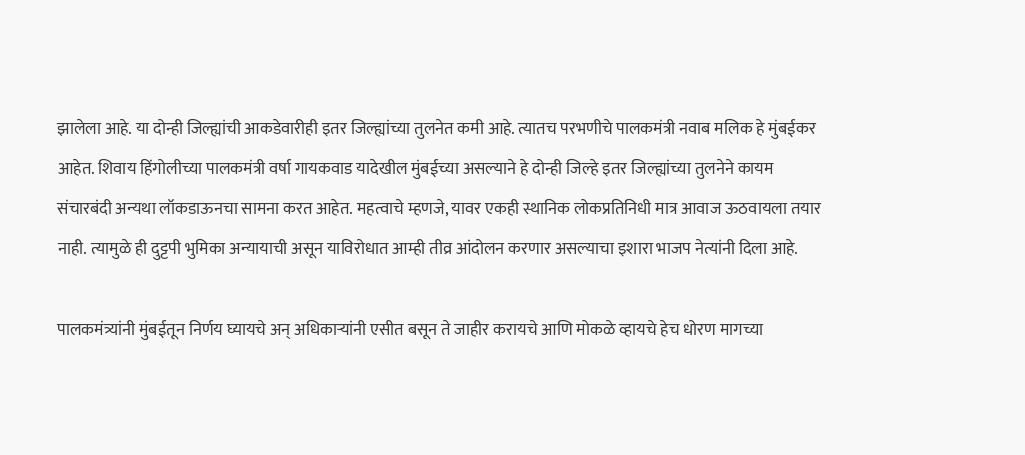झालेला आहे. या दोन्ही जिल्ह्यांची आकडेवारीही इतर जिल्ह्यांच्या तुलनेत कमी आहे. त्यातच परभणीचे पालकमंत्री नवाब मलिक हे मुंबईकर आहेत. शिवाय हिंगोलीच्या पालकमंत्री वर्षा गायकवाड यादेखील मुंबईच्या असल्याने हे दोन्ही जिल्हे इतर जिल्ह्यांच्या तुलनेने कायम संचारबंदी अन्यथा लॉकडाऊनचा सामना करत आहेत. महत्वाचे म्हणजे, यावर एकही स्थानिक लोकप्रतिनिधी मात्र आवाज ऊठवायला तयार नाही. त्यामुळे ही दुट्टपी भुमिका अन्यायाची असून याविरोधात आम्ही तीव्र आंदोलन करणार असल्याचा इशारा भाजप नेत्यांनी दिला आहे.

पालकमंत्र्यांनी मुंबईतून निर्णय घ्यायचे अन् अधिकाऱ्यांनी एसीत बसून ते जाहीर करायचे आणि मोकळे व्हायचे हेच धोरण मागच्या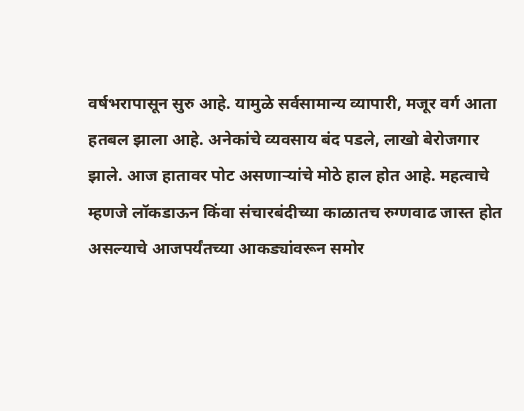वर्षभरापासून सुरु आहे. यामुळे सर्वसामान्य व्यापारी, मजूर वर्ग आता हतबल झाला आहे. अनेकांचे व्यवसाय बंद पडले, लाखो बेरोजगार झाले. आज हातावर पोट असणाऱ्यांचे मोठे हाल होत आहे. महत्वाचे म्हणजे लॉकडाऊन किंवा संचारबंदीच्या काळातच रुग्णवाढ जास्त होत असल्याचे आजपर्यंतच्या आकड्यांवरून समोर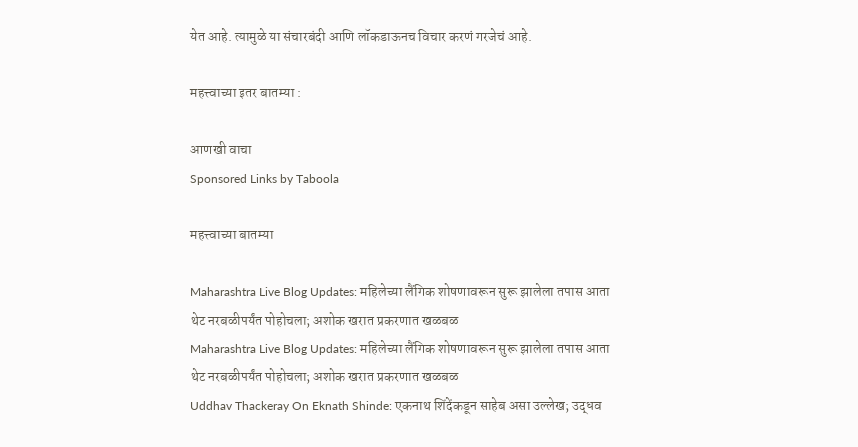येत आहे. त्यामुळे या संचारबंदी आणि लॉकडाऊनच विचार करणं गरजेचं आहे.

महत्त्वाच्या इतर बातम्या :

आणखी वाचा
Sponsored Links by Taboola

महत्त्वाच्या बातम्या

Maharashtra Live Blog Updates: महिलेच्या लैंगिक शोषणावरून सुरू झालेला तपास आता थेट नरबळीपर्यंत पोहोचला; अशोक खरात प्रकरणात खळबळ
Maharashtra Live Blog Updates: महिलेच्या लैंगिक शोषणावरून सुरू झालेला तपास आता थेट नरबळीपर्यंत पोहोचला; अशोक खरात प्रकरणात खळबळ
Uddhav Thackeray On Eknath Shinde: एकनाथ शिंदेंकडून साहेब असा उल्लेख; उद्धव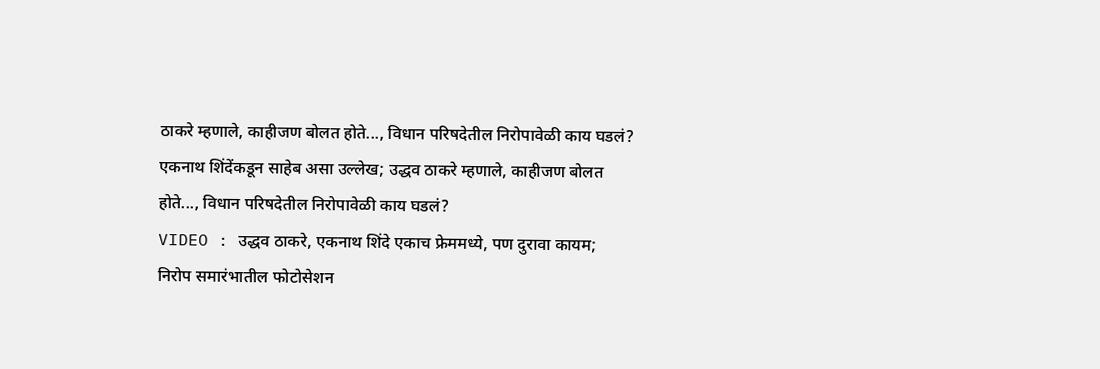ठाकरे म्हणाले, काहीजण बोलत होते..., विधान परिषदेतील निरोपावेळी काय घडलं?
एकनाथ शिंदेंकडून साहेब असा उल्लेख; उद्धव ठाकरे म्हणाले, काहीजण बोलत होते..., विधान परिषदेतील निरोपावेळी काय घडलं?
VIDEO : उद्धव ठाकरे, एकनाथ शिंदे एकाच फ्रेममध्ये, पण दुरावा कायम;  निरोप समारंभातील फोटोसेशन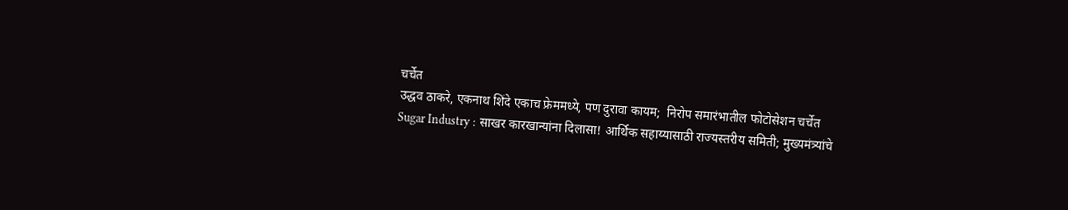चर्चेत
उद्धव ठाकरे, एकनाथ शिंदे एकाच फ्रेममध्ये, पण दुरावा कायम;  निरोप समारंभातील फोटोसेशन चर्चेत
Sugar Industry : साखर कारखान्यांना दिलासा! आर्थिक सहाय्यासाठी राज्यस्तरीय समिती; मुख्यमंत्र्यांचे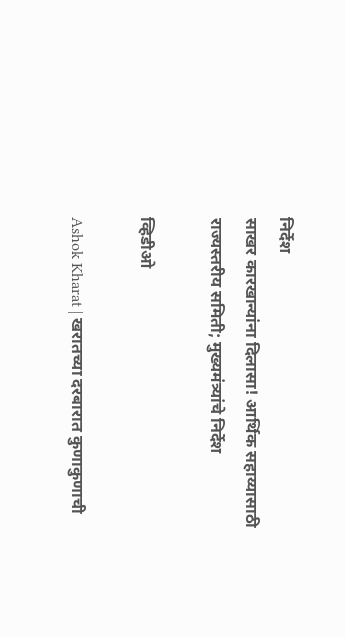निर्देश
साखर कारखान्यांना दिलासा! आर्थिक सहाय्यासाठी राज्यस्तरीय समिती; मुख्यमंत्र्यांचे निर्देश

व्हिडीओ

Ashok Kharat | खरातच्या दरबारात कुणाकुणाची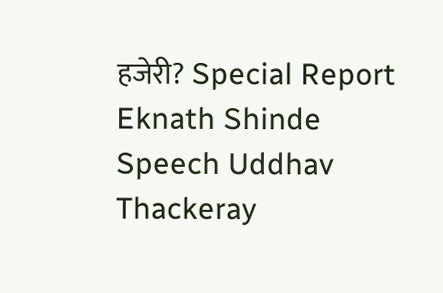हजेरी? Special Report
Eknath Shinde Speech Uddhav Thackeray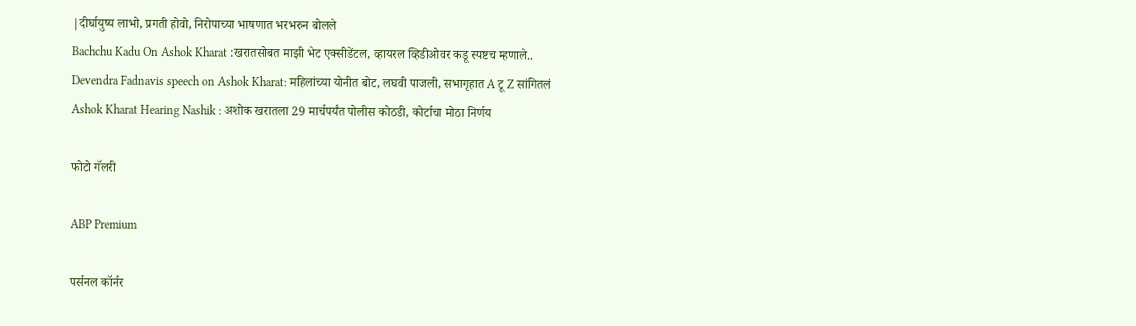|दीर्घायुष्य लाभो, प्रगती होवो, निरोपाच्या भाषणात भरभरुन बोलले
Bachchu Kadu On Ashok Kharat :खरातसोबत माझी भेट एक्सीडेंटल, व्हायरल व्हिडीओवर कडू स्पष्टच म्हणाले..
Devendra Fadnavis speech on Ashok Kharat: महिलांच्या योनीत बोट, लघवी पाजली, सभागृहात A टू Z सांगितलं
Ashok Kharat Hearing Nashik : अशोक खरातला 29 मार्चपर्यंत पोलीस कोठडी, कोर्टाचा मोठा निर्णय

फोटो गॅलरी

ABP Premium

पर्सनल कॉर्नर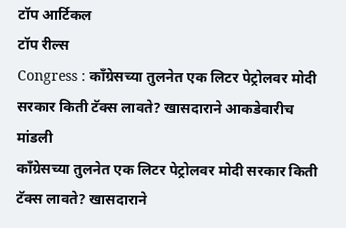टॉप आर्टिकल
टॉप रील्स
Congress : काँग्रेसच्या तुलनेत एक लिटर पेट्रोलवर मोदी सरकार किती टॅक्स लावते? खासदाराने आकडेवारीच मांडली
काँग्रेसच्या तुलनेत एक लिटर पेट्रोलवर मोदी सरकार किती टॅक्स लावते? खासदाराने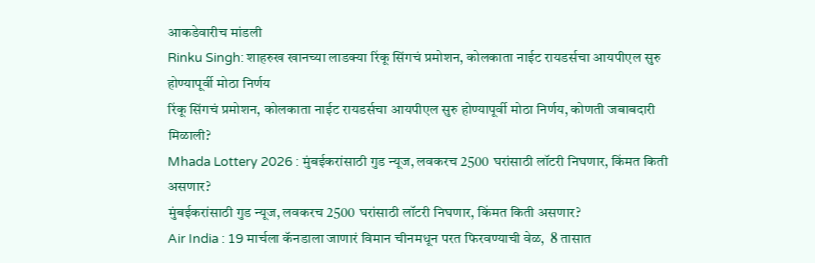आकडेवारीच मांडली
Rinku Singh: शाहरुख खानच्या लाडक्या रिंकू सिंगचं प्रमोशन, कोलकाता नाईट रायडर्सचा आयपीएल सुरु होण्यापूर्वी मोठा निर्णय
रिंकू सिंगचं प्रमोशन, कोलकाता नाईट रायडर्सचा आयपीएल सुरु होण्यापूर्वी मोठा निर्णय, कोणती जबाबदारी मिळाली?
Mhada Lottery 2026 : मुंबईकरांसाठी गुड न्यूज, लवकरच 2500 घरांसाठी लॉटरी निघणार, किंमत किती असणार?
मुंबईकरांसाठी गुड न्यूज, लवकरच 2500 घरांसाठी लॉटरी निघणार, किंमत किती असणार?
Air India : 19 मार्चला कॅनडाला जाणारं विमान चीनमधून परत फिरवण्याची वेळ,  8 तासात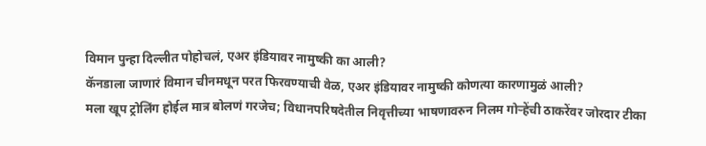विमान पुन्हा दिल्लीत पोहोचलं, एअर इंडियावर नामुष्की का आली?
कॅनडाला जाणारं विमान चीनमधून परत फिरवण्याची वेळ, एअर इंडियावर नामुष्की कोणत्या कारणामुळं आली?
मला खूप ट्रोलिंग होईल मात्र बोलणं गरजेच; विधानपरिषदेतील निवृत्तीच्या भाषणावरुन निलम गोऱ्हेंची ठाकरेंवर जोरदार टीका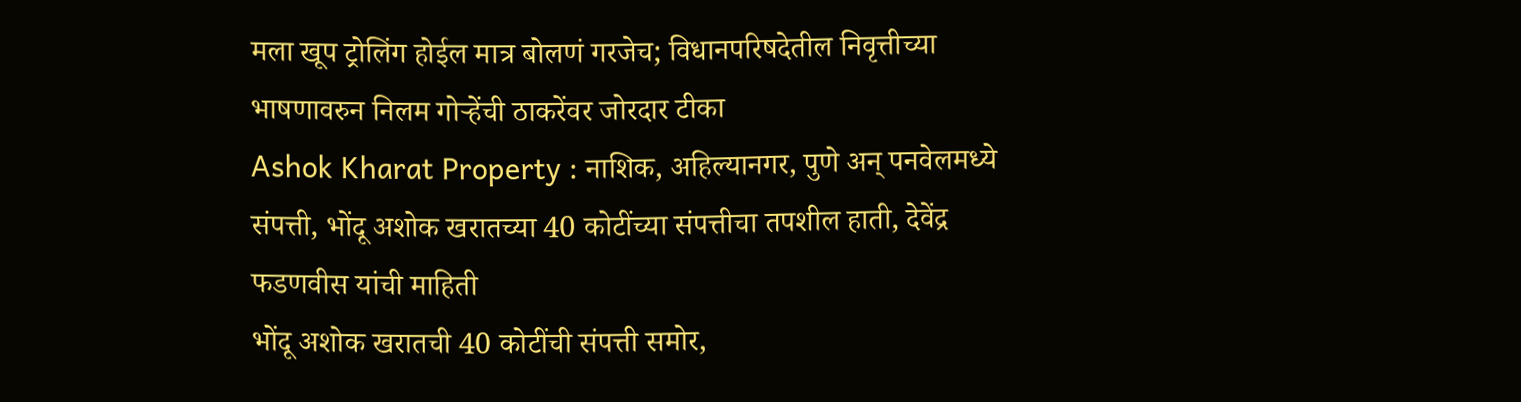मला खूप ट्रोलिंग होईल मात्र बोलणं गरजेच; विधानपरिषदेतील निवृत्तीच्या भाषणावरुन निलम गोऱ्हेंची ठाकरेंवर जोरदार टीका
Ashok Kharat Property : नाशिक, अहिल्यानगर, पुणे अन् पनवेलमध्ये संपत्ती, भोंदू अशोक खरातच्या 40 कोटींच्या संपत्तीचा तपशील हाती, देवेंद्र फडणवीस यांची माहिती
भोंदू अशोक खरातची 40 कोटींची संपत्ती समोर,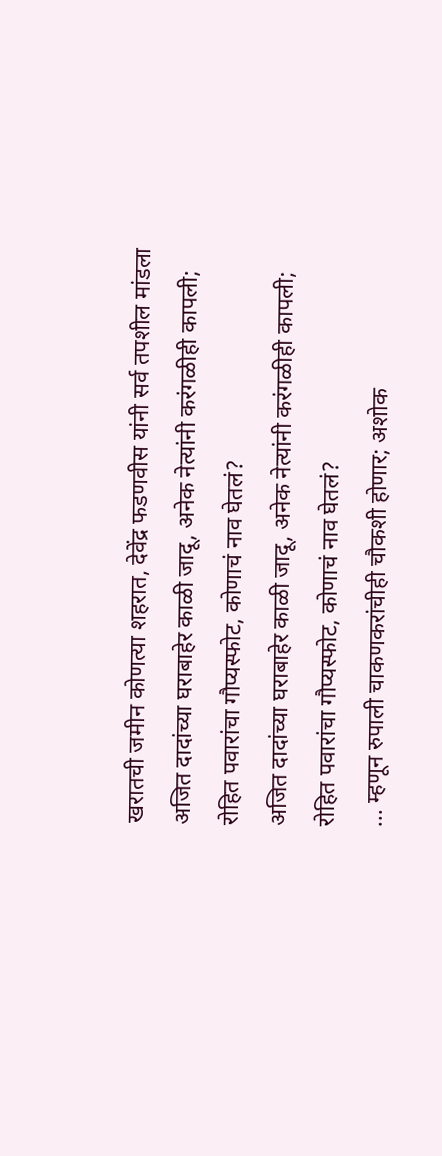खरातची जमीन कोणत्या शहरात, देवेंद्र फडणवीस यांनी सर्व तपशील मांडला
अजित दादांच्या घराबाहेर काळी जादू, अनेक नेत्यांनी करंगळीही कापली; रोहित पवारांचा गौप्यस्फोट, कोणाचं नाव घेतलं?
अजित दादांच्या घराबाहेर काळी जादू, अनेक नेत्यांनी करंगळीही कापली; रोहित पवारांचा गौप्यस्फोट, कोणाचं नाव घेतलं?
... म्हणून रुपाली चाकणकरांचीही चौकशी होणार; अशोक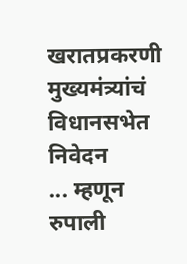खरातप्रकरणी मुख्यमंत्र्यांचं विधानसभेत निवेदन
... म्हणून रुपाली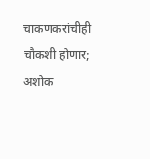चाकणकरांचीही चौकशी होणार; अशोक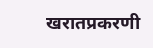खरातप्रकरणी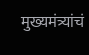मुख्यमंत्र्यांचं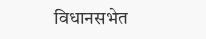विधानसभेत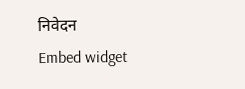निवेदन
Embed widget